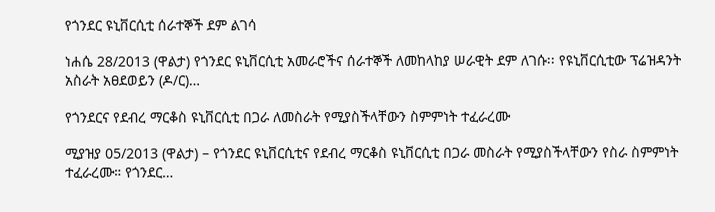የጎንደር ዩኒቨርሲቲ ሰራተኞች ደም ልገሳ

ነሐሴ 28/2013 (ዋልታ) የጎንደር ዩኒቨርሲቲ አመራሮችና ሰራተኞች ለመከላከያ ሠራዊት ደም ለገሱ፡፡ የዩኒቨርሲቲው ፕሬዝዳንት አስራት አፀደወይን (ዶ/ር)…

የጎንደርና የደብረ ማርቆስ ዩኒቨርሲቲ በጋራ ለመስራት የሚያስችላቸውን ስምምነት ተፈራረሙ

ሚያዝያ 05/2013 (ዋልታ) – የጎንደር ዩኒቨርሲቲና የደብረ ማርቆስ ዩኒቨርሲቲ በጋራ መስራት የሚያስችላቸውን የስራ ስምምነት ተፈራረሙ። የጎንደር…